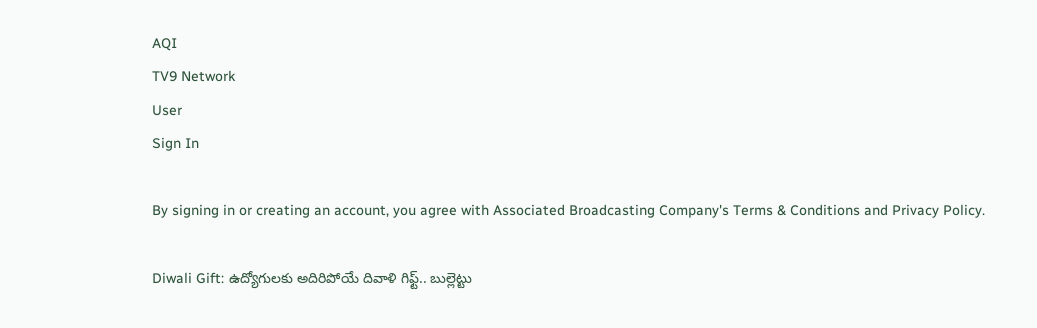AQI
TV9 Network
User
Sign In

By signing in or creating an account, you agree with Associated Broadcasting Company's Terms & Conditions and Privacy Policy.

Diwali Gift: ఉద్యోగులకు అదిరిపోయే దివాళి గిఫ్ట్‌.. బుల్లెట్టు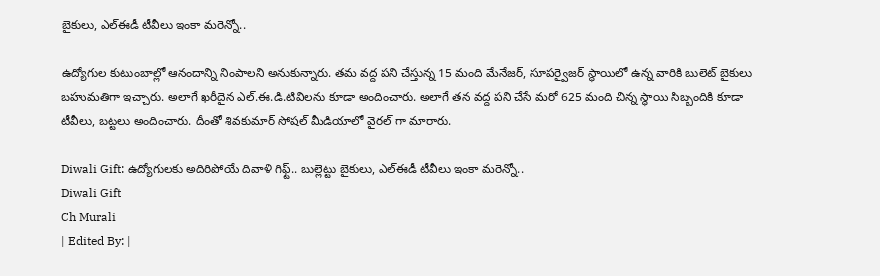బైకులు, ఎల్‌ఈడీ టీవీలు ఇంకా మరెన్నో..

ఉద్యోగుల కుటుంబాల్లో ఆనందాన్ని నింపాలని అనుకున్నారు. తమ వద్ద పని చేస్తున్న 15 మంది మేనేజర్, సూపర్వైజర్ స్థాయిలో ఉన్న వారికి బులెట్ బైకులు బహుమతిగా ఇచ్చారు. అలాగే ఖరీదైన ఎల్.ఈ.డి.టివిలను కూడా అందించారు. అలాగే తన వద్ద పని చేసే మరో 625 మంది చిన్న స్థాయి సిబ్బందికి కూడా టీవీలు, బట్టలు అందించారు. దీంతో శివకుమార్ సోషల్ మీడియాలో వైరల్ గా మారారు.

Diwali Gift: ఉద్యోగులకు అదిరిపోయే దివాళి గిఫ్ట్‌.. బుల్లెట్టు బైకులు, ఎల్‌ఈడీ టీవీలు ఇంకా మరెన్నో..
Diwali Gift
Ch Murali
| Edited By: |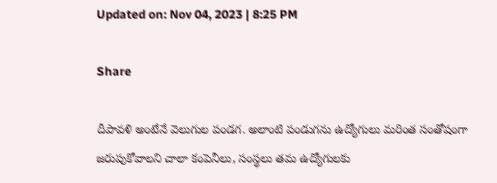Updated on: Nov 04, 2023 | 8:25 PM

Share

దీపావళి అంటేనే వెలుగుల పండగ. అలాంటి పండుగను ఉద్యోగులు మరింత సంతోషంగా జరుపుకోవాలని చాలా కంపెనీలు, సంస్థలు తమ ఉద్యోగులకు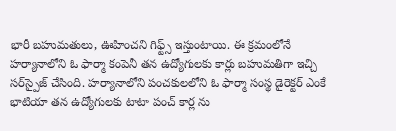భారీ బహుమతులు, ఊహించని గిఫ్ట్స్‌ ఇస్తుంటాయి. ఈ క్రమంలోనే హర్యానాలోని ఓ ఫార్మా కంపెనీ తన ఉద్యోగులకు కార్లు బహుమతిగా ఇచ్చి సర్‌స్పైజ్‌ చేసింది. హర్యానాలోని పంచకులలోని ఓ ఫార్మా సంస్థ డైరెక్టర్‌ ఎంకే భాటియా తన ఉద్యోగులకు టాటా పంచ్‌ కార్ల ను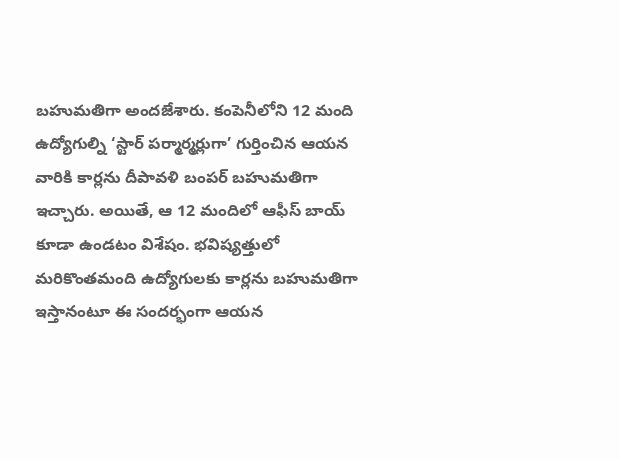బహుమతిగా అందజేశారు. కంపెనీలోని 12 మంది ఉద్యోగుల్ని ‘స్టార్ పర్మార్మర్లుగా’ గుర్తించిన ఆయన వారికి కార్లను దీపావళి బంపర్‌ బహుమతిగా ఇచ్చారు. అయితే, ఆ 12 మందిలో ఆఫీస్‌ బాయ్‌ కూడా ఉండటం విశేషం. భవిష్యత్తులో మరికొంతమంది ఉద్యోగులకు కార్లను బహుమతిగా ఇస్తానంటూ ఈ సందర్భంగా ఆయన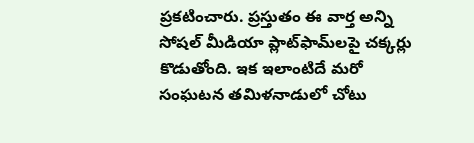ప్రకటించారు. ప్రస్తుతం ఈ వార్త అన్ని సోషల్ మీడియా ప్లాట్‌ఫామ్‌లపై చక్కర్లు కొడుతోంది. ఇక ఇలాంటిదే మరో సంఘటన తమిళనాడులో చోటు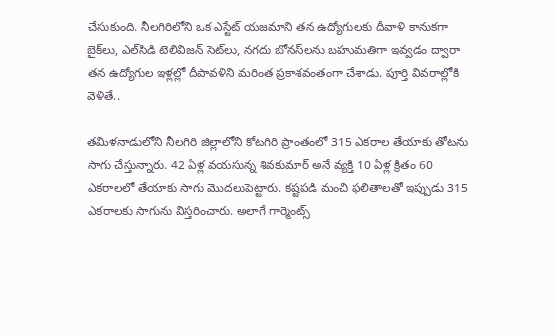చేసుకుంది. నీలగిరిలోని ఒక ఎస్టేట్ యజమాని తన ఉద్యోగులకు దీవాళి కానుకగా బైక్‌లు, ఎల్‌సిడి టెలివిజన్ సెట్‌లు, నగదు బోనస్‌లను బహుమతిగా ఇవ్వడం ద్వారా తన ఉద్యోగుల ఇళ్లల్లో దీపావళిని మరింత ప్రకాశవంతంగా చేశాడు. పూర్తి వివరాల్లోకి వెళితే..

తమిళనాడులోని నీలగిరి జిల్లాలోని కోటగిరి ప్రాంతంలో 315 ఎకరాల తేయాకు తోటను సాగు చేస్తున్నారు. 42 ఏళ్ల వయసున్న శివకుమార్ అనే వ్యక్తి 10 ఏళ్ల క్రితం 60 ఎకరాలలో తేయాకు సాగు మొదలుపెట్టారు. కష్టపడి మంచి ఫలితాలతో ఇప్పుడు 315 ఎకరాలకు సాగును విస్తరించారు. అలాగే గార్మెంట్స్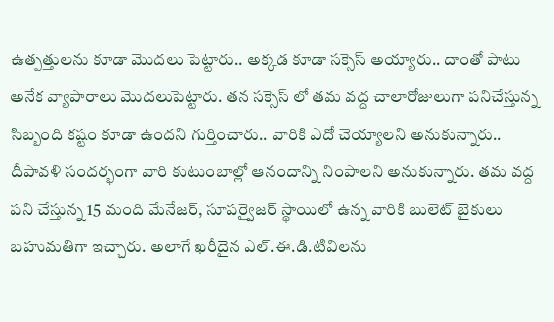ఉత్పత్తులను కూడా మొదలు పెట్టారు.. అక్కడ కూడా సక్సెస్ అయ్యారు.. దాంతో పాటు అనేక వ్యాపారాలు మొదలుపెట్టారు. తన సక్సెస్ లో తమ వద్ద చాలారోజులుగా పనిచేస్తున్న సిబ్బంది కష్టం కూడా ఉందని గుర్తించారు.. వారికి ఎదో చెయ్యాలని అనుకున్నారు.. దీపావళి సందర్భంగా వారి కుటుంబాల్లో ఆనందాన్ని నింపాలని అనుకున్నారు. తమ వద్ద పని చేస్తున్న 15 మంది మేనేజర్, సూపర్వైజర్ స్థాయిలో ఉన్న వారికి బులెట్ బైకులు బహుమతిగా ఇచ్చారు. అలాగే ఖరీదైన ఎల్.ఈ.డి.టివిలను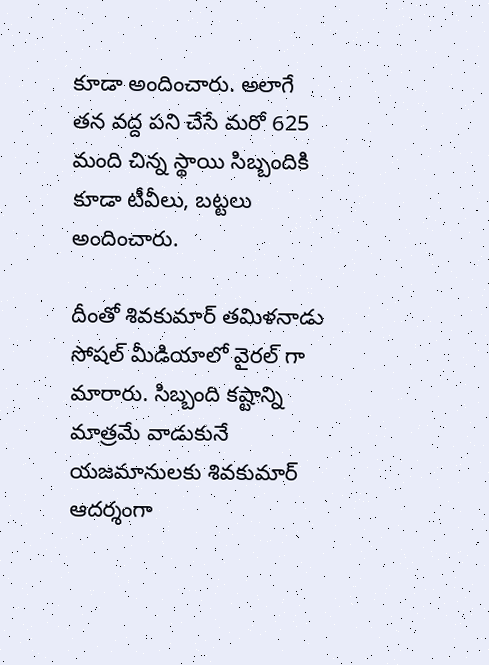కూడా అందించారు. అలాగే తన వద్ద పని చేసే మరో 625 మంది చిన్న స్థాయి సిబ్బందికి కూడా టీవీలు, బట్టలు అందించారు.

దీంతో శివకుమార్ తమిళనాడు సోషల్ మీడియాలో వైరల్ గా మారారు. సిబ్బంది కష్టాన్ని మాత్రమే వాడుకునే యజమానులకు శివకుమార్ ఆదర్శంగా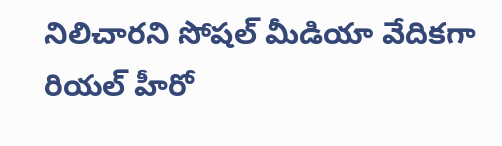నిలిచారని సోషల్ మీడియా వేదికగా రియల్ హీరో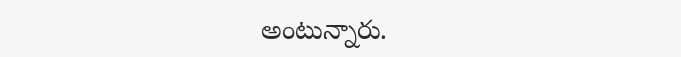అంటున్నారు.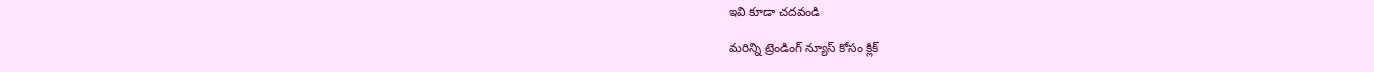ఇవి కూడా చదవండి

మరిన్ని ట్రెండింగ్ న్యూస్ కోసం క్లిక్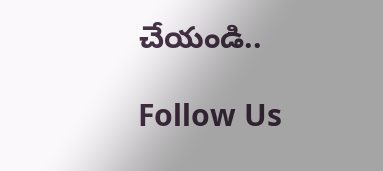చేయండి..

Follow Us